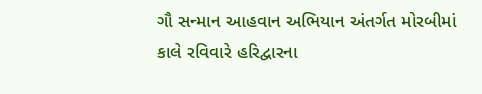ગૌ સન્માન આહવાન અભિયાન અંતર્ગત મોરબીમાં કાલે રવિવારે હરિદ્વારના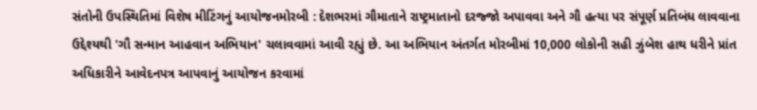સંતોની ઉપસ્થિતિમાં વિશેષ મીટિંગનું આયોજનમોરબી : દેશભરમાં ગૌમાતાને રાષ્ટ્રમાતાનો દરજ્જો અપાવવા અને ગૌ હત્યા પર સંપૂર્ણ પ્રતિબંધ લાવવાના ઉદ્દેશ્યથી 'ગૌ સન્માન આહવાન અભિયાન' ચલાવવામાં આવી રહ્યું છે. આ અભિયાન અંતર્ગત મોરબીમાં 10,000 લોકોની સહી ઝુંબેશ હાથ ધરીને પ્રાંત અધિકારીને આવેદનપત્ર આપવાનું આયોજન કરવામાં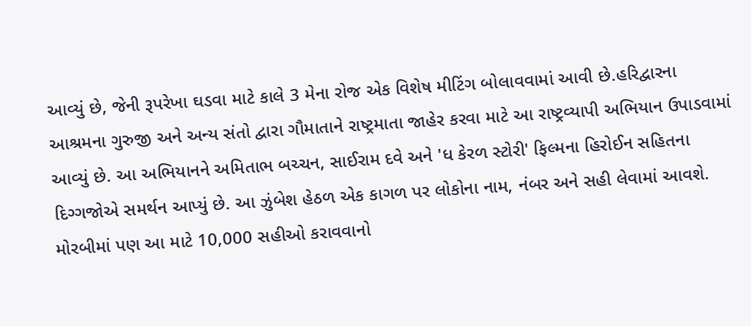આવ્યું છે, જેની રૂપરેખા ઘડવા માટે કાલે 3 મેના રોજ એક વિશેષ મીટિંગ બોલાવવામાં આવી છે.હરિદ્વારના આશ્રમના ગુરુજી અને અન્ય સંતો દ્વારા ગૌમાતાને રાષ્ટ્રમાતા જાહેર કરવા માટે આ રાષ્ટ્રવ્યાપી અભિયાન ઉપાડવામાં આવ્યું છે. આ અભિયાનને અમિતાભ બચ્ચન, સાઈરામ દવે અને 'ધ કેરળ સ્ટોરી' ફિલ્મના હિરોઈન સહિતના દિગ્ગજોએ સમર્થન આપ્યું છે. આ ઝુંબેશ હેઠળ એક કાગળ પર લોકોના નામ, નંબર અને સહી લેવામાં આવશે. મોરબીમાં પણ આ માટે 10,000 સહીઓ કરાવવાનો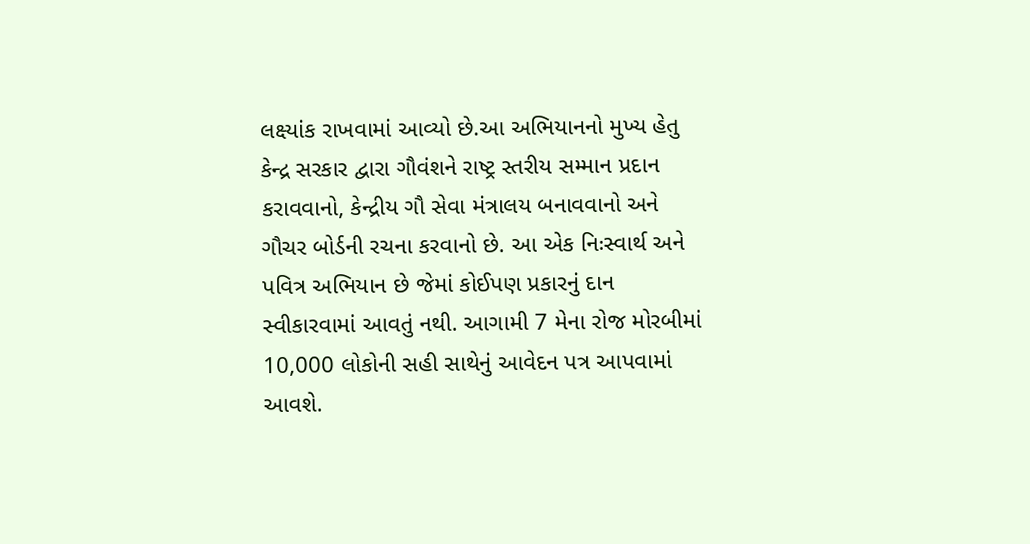લક્ષ્યાંક રાખવામાં આવ્યો છે.આ અભિયાનનો મુખ્ય હેતુ કેન્દ્ર સરકાર દ્વારા ગૌવંશને રાષ્ટ્ર સ્તરીય સમ્માન પ્રદાન કરાવવાનો, કેન્દ્રીય ગૌ સેવા મંત્રાલય બનાવવાનો અને ગૌચર બોર્ડની રચના કરવાનો છે. આ એક નિઃસ્વાર્થ અને પવિત્ર અભિયાન છે જેમાં કોઈપણ પ્રકારનું દાન સ્વીકારવામાં આવતું નથી. આગામી 7 મેના રોજ મોરબીમાં 10,000 લોકોની સહી સાથેનું આવેદન પત્ર આપવામાં આવશે.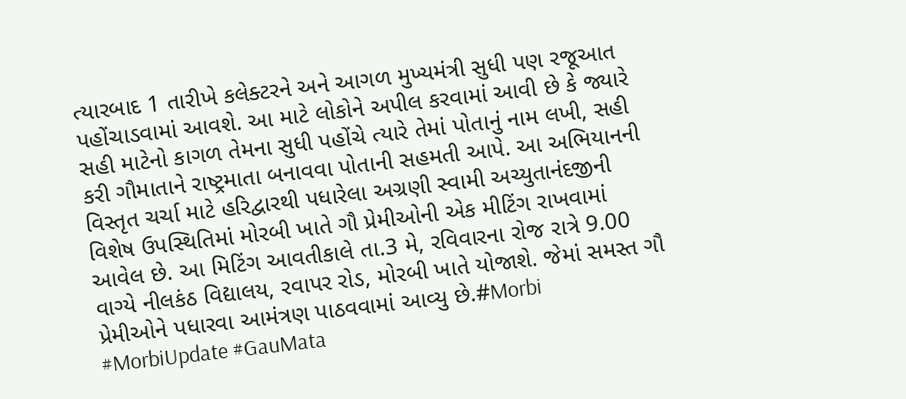ત્યારબાદ 1 તારીખે કલેક્ટરને અને આગળ મુખ્યમંત્રી સુધી પણ રજૂઆત પહોંચાડવામાં આવશે. આ માટે લોકોને અપીલ કરવામાં આવી છે કે જ્યારે સહી માટેનો કાગળ તેમના સુધી પહોંચે ત્યારે તેમાં પોતાનું નામ લખી, સહી કરી ગૌમાતાને રાષ્ટ્રમાતા બનાવવા પોતાની સહમતી આપે. આ અભિયાનની વિસ્તૃત ચર્ચા માટે હરિદ્વારથી પધારેલા અગ્રણી સ્વામી અચ્યુતાનંદજીની વિશેષ ઉપસ્થિતિમાં મોરબી ખાતે ગૌ પ્રેમીઓની એક મીટિંગ રાખવામાં આવેલ છે. આ મિટિંગ આવતીકાલે તા.3 મે, રવિવારના રોજ રાત્રે 9.00 વાગ્યે નીલકંઠ વિદ્યાલય, રવાપર રોડ, મોરબી ખાતે યોજાશે. જેમાં સમસ્ત ગૌ પ્રેમીઓને પધારવા આમંત્રણ પાઠવવામાં આવ્યુ છે.#Morbi #MorbiUpdate #GauMata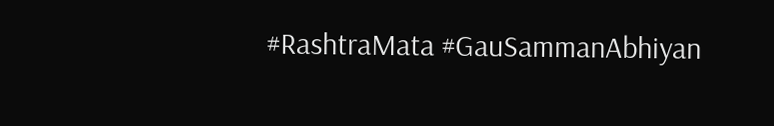#RashtraMata #GauSammanAbhiyan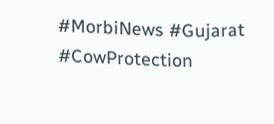#MorbiNews #Gujarat #CowProtection